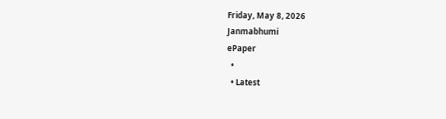Friday, May 8, 2026
Janmabhumi
ePaper
  •
  • Latest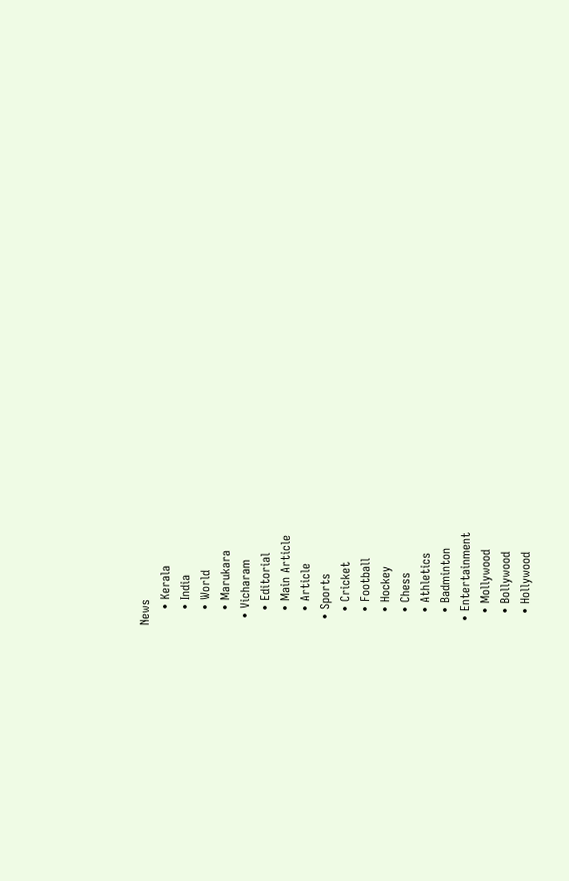News
    • Kerala
    • India
    • World
    • Marukara
  • Vicharam
    • Editorial
    • Main Article
    • Article
  • Sports
    • Cricket
    • Football
    • Hockey
    • Chess
    • Athletics
    • Badminton
  • Entertainment
    • Mollywood
    • Bollywood
    • Hollywood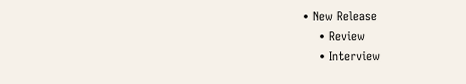• New Release
    • Review
    • Interview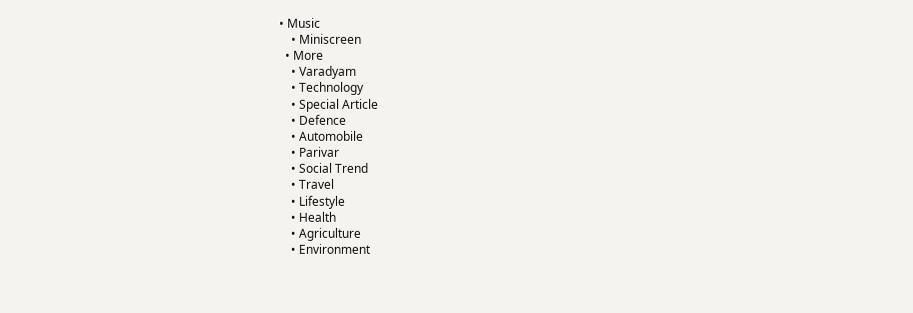• Music
    • Miniscreen
  • More
    • Varadyam
    • Technology
    • Special Article
    • Defence
    • Automobile
    • Parivar
    • Social Trend
    • Travel
    • Lifestyle
    • Health
    • Agriculture
    • Environment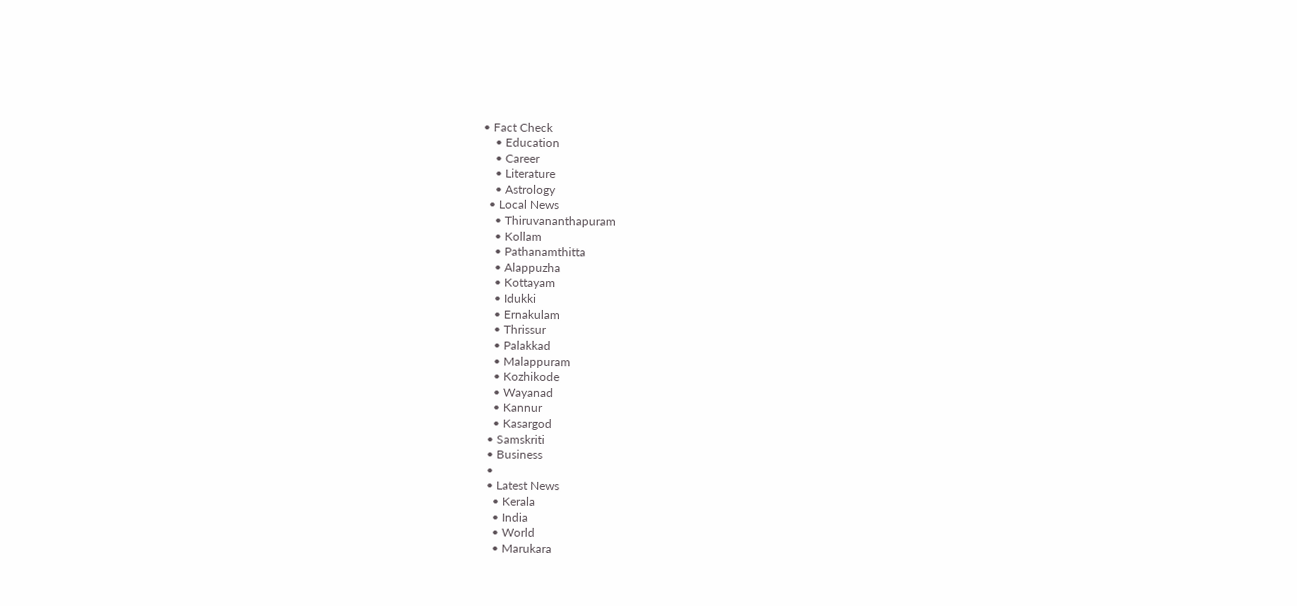• Fact Check
    • Education
    • Career
    • Literature
    • Astrology
  • Local News
    • Thiruvananthapuram
    • Kollam
    • Pathanamthitta
    • Alappuzha
    • Kottayam
    • Idukki
    • Ernakulam
    • Thrissur
    • Palakkad
    • Malappuram
    • Kozhikode
    • Wayanad
    • Kannur
    • Kasargod
  • Samskriti
  • Business
  •
  • Latest News
    • Kerala
    • India
    • World
    • Marukara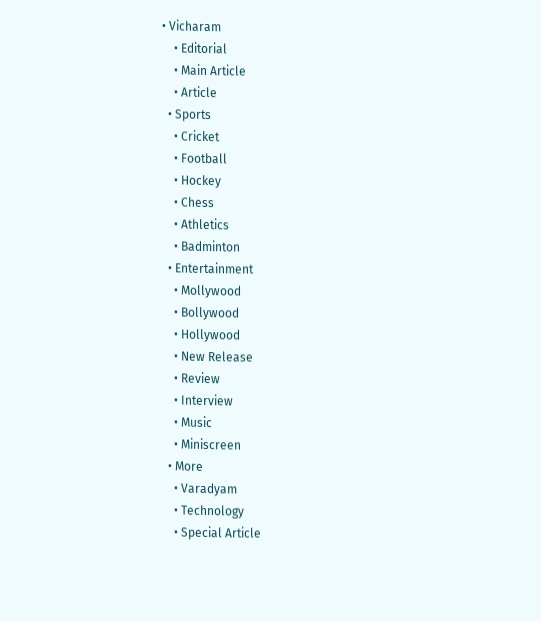• Vicharam
    • Editorial
    • Main Article
    • Article
  • Sports
    • Cricket
    • Football
    • Hockey
    • Chess
    • Athletics
    • Badminton
  • Entertainment
    • Mollywood
    • Bollywood
    • Hollywood
    • New Release
    • Review
    • Interview
    • Music
    • Miniscreen
  • More
    • Varadyam
    • Technology
    • Special Article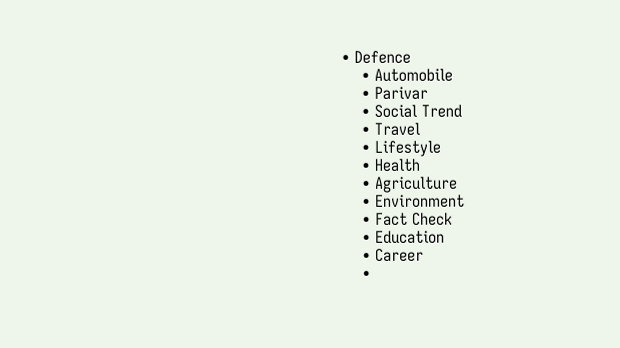• Defence
    • Automobile
    • Parivar
    • Social Trend
    • Travel
    • Lifestyle
    • Health
    • Agriculture
    • Environment
    • Fact Check
    • Education
    • Career
    •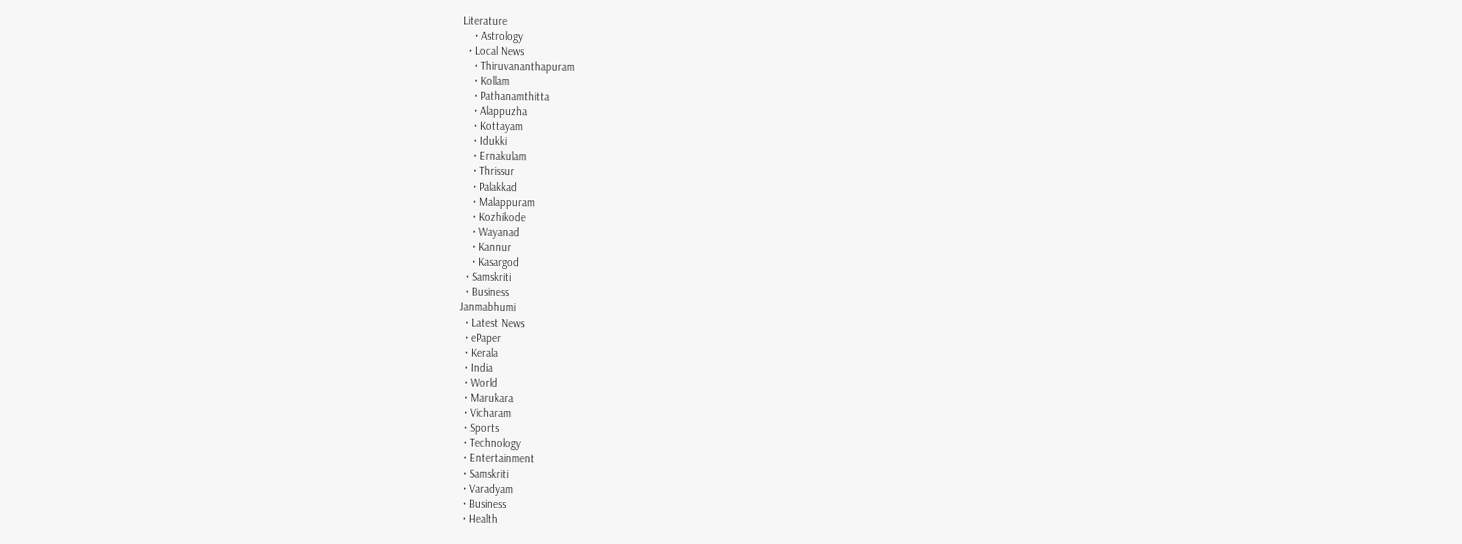Literature
    • Astrology
  • Local News
    • Thiruvananthapuram
    • Kollam
    • Pathanamthitta
    • Alappuzha
    • Kottayam
    • Idukki
    • Ernakulam
    • Thrissur
    • Palakkad
    • Malappuram
    • Kozhikode
    • Wayanad
    • Kannur
    • Kasargod
  • Samskriti
  • Business
Janmabhumi
  • Latest News
  • ePaper
  • Kerala
  • India
  • World
  • Marukara
  • Vicharam
  • Sports
  • Technology
  • Entertainment
  • Samskriti
  • Varadyam
  • Business
  • Health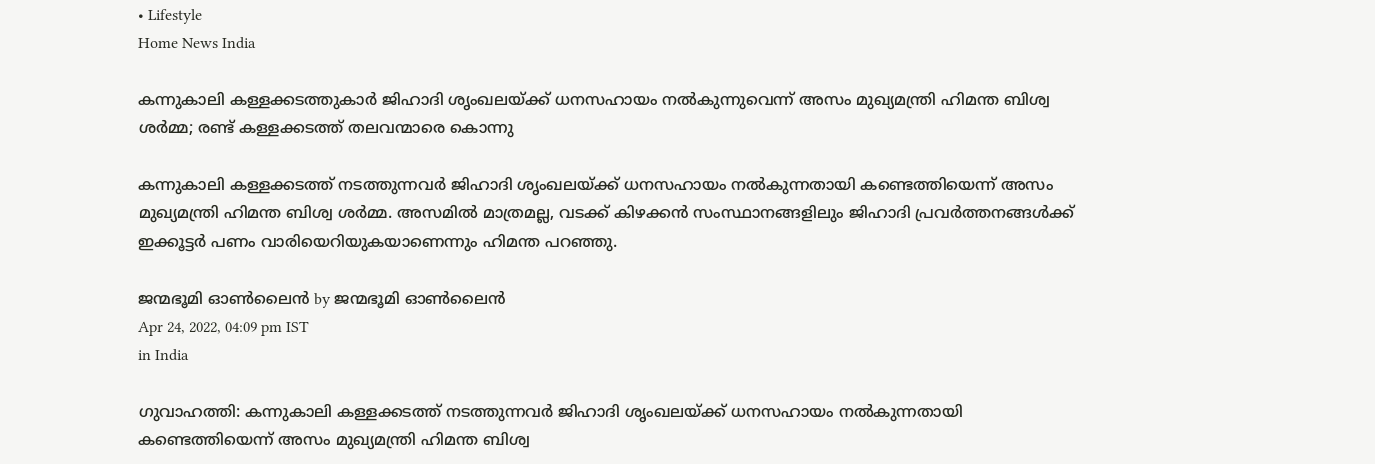• Lifestyle
Home News India

കന്നുകാലി കള്ളക്കടത്തുകാര്‍ ജിഹാദി ശൃംഖലയ്‌ക്ക് ധനസഹായം നല്‍കുന്നുവെന്ന് അസം മുഖ്യമന്ത്രി ഹിമന്ത ബിശ്വ ശര്‍മ്മ; രണ്ട് കള്ളക്കടത്ത് തലവന്മാരെ കൊന്നു

കന്നുകാലി കള്ളക്കടത്ത് നടത്തുന്നവര്‍ ജിഹാദി ശൃംഖലയ്‌ക്ക് ധനസഹായം നല്‍കുന്നതായി കണ്ടെത്തിയെന്ന് അസം മുഖ്യമന്ത്രി ഹിമന്ത ബിശ്വ ശര്‍മ്മ. അസമില്‍ മാത്രമല്ല, വടക്ക് കിഴക്കന്‍ സംസ്ഥാനങ്ങളിലും ജിഹാദി പ്രവര്‍ത്തനങ്ങള്‍ക്ക് ഇക്കൂട്ടര്‍ പണം വാരിയെറിയുകയാണെന്നും ഹിമന്ത പറഞ്ഞു.

ജന്മഭൂമി ഓണ്‍ലൈന്‍ by ജന്മഭൂമി ഓണ്‍ലൈന്‍
Apr 24, 2022, 04:09 pm IST
in India

ഗുവാഹത്തി: കന്നുകാലി കള്ളക്കടത്ത് നടത്തുന്നവര്‍ ജിഹാദി ശൃംഖലയ്‌ക്ക് ധനസഹായം നല്‍കുന്നതായി കണ്ടെത്തിയെന്ന് അസം മുഖ്യമന്ത്രി ഹിമന്ത ബിശ്വ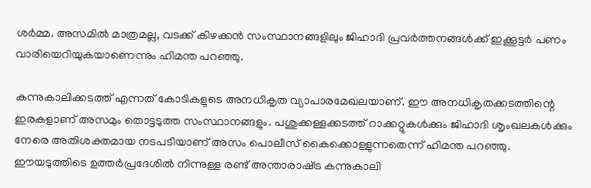ശര്‍മ്മ. അസമില്‍ മാത്രമല്ല, വടക്ക് കിഴക്കന്‍ സംസ്ഥാനങ്ങളിലും ജിഹാദി പ്രവര്‍ത്തനങ്ങള്‍ക്ക് ഇക്കൂട്ടര്‍ പണം വാരിയെറിയുകയാണെന്നും ഹിമന്ത പറഞ്ഞു.

കന്നുകാലിക്കടത്ത് എന്നത് കോടികളുടെ അനധികൃത വ്യാപാരമേഖലയാണ്. ഈ അനധികൃതക്കടത്തിന്റെ ഇരകളാണ് അസമും തൊട്ടടുത്ത സംസ്ഥാനങ്ങളും. പശുക്കള്ളക്കടത്ത് റാക്കറ്റുകള്‍ക്കും ജിഹാദി ശൃംഖലകള്‍ക്കും നേരെ അതിശക്തമായ നടപടിയാണ് അസം പൊലീസ് കൈക്കൊള്ളുന്നതെന്ന് ഹിമന്ത പറഞ്ഞു. ഈയടുത്തിടെ ഉത്തര്‍പ്രദേശില്‍ നിന്നുള്ള രണ്ട് അന്താരാഷ്‌ട്ര കന്നുകാലി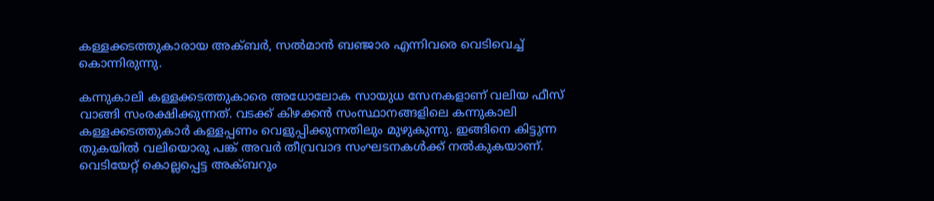കള്ളക്കടത്തുകാരായ അക്ബര്‍, സല്‍മാന്‍ ബഞ്ജാര എന്നിവരെ വെടിവെച്ച് കൊന്നിരുന്നു.

കന്നുകാലി കള്ളക്കടത്തുകാരെ അധോലോക സായുധ സേനകളാണ് വലിയ ഫീസ് വാങ്ങി സംരക്ഷിക്കുന്നത്. വടക്ക് കിഴക്കന്‍ സംസ്ഥാനങ്ങളിലെ കന്നുകാലി കള്ളക്കടത്തുകാര്‍ കള്ളപ്പണം വെളുപ്പിക്കുന്നതിലും മുഴുകുന്നു. ഇങ്ങിനെ കിട്ടുന്ന തുകയില്‍ വലിയൊരു പങ്ക് അവര്‍ തീവ്രവാദ സംഘടനകള്‍ക്ക് നല്‍കുകയാണ്. വെടിയേറ്റ് കൊല്ലപ്പെട്ട അക്ബറും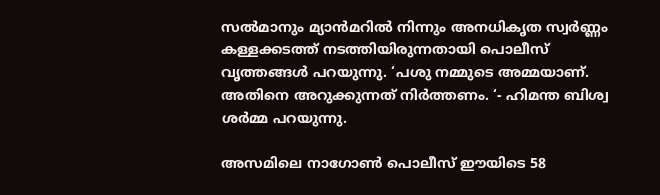സല്‍മാനും മ്യാന്‍മറില്‍ നിന്നും അനധികൃത സ്വര്‍ണ്ണം കള്ളക്കടത്ത് നടത്തിയിരുന്നതായി പൊലീസ് വൃത്തങ്ങള്‍ പറയുന്നു. ‘പശു നമ്മുടെ അമ്മയാണ്. അതിനെ അറുക്കുന്നത് നിര്‍ത്തണം. ‘- ഹിമന്ത ബിശ്വ ശര്‍മ്മ പറയുന്നു.

അസമിലെ നാഗോണ്‍ പൊലീസ് ഈയിടെ 58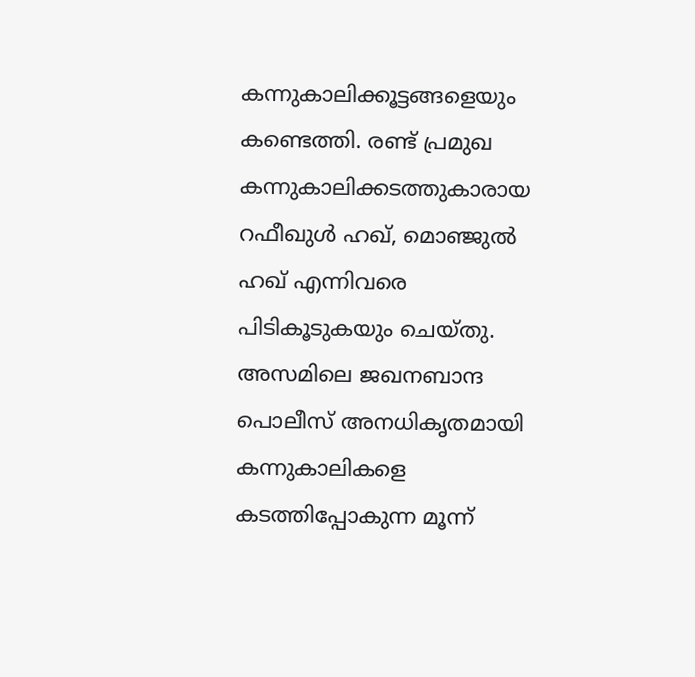കന്നുകാലിക്കൂട്ടങ്ങളെയും കണ്ടെത്തി. രണ്ട് പ്രമുഖ കന്നുകാലിക്കടത്തുകാരായ റഫീഖുള്‍ ഹഖ്, മൊഞ്ജുല്‍ ഹഖ് എന്നിവരെ പിടികൂടുകയും ചെയ്തു. അസമിലെ ജഖനബാന്ദ പൊലീസ് അനധികൃതമായി കന്നുകാലികളെ കടത്തിപ്പോകുന്ന മൂന്ന്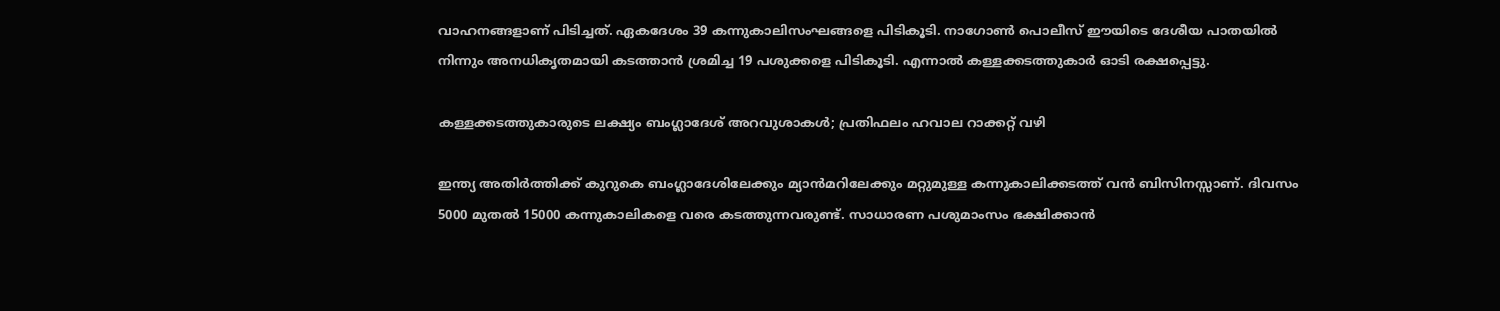വാഹനങ്ങളാണ് പിടിച്ചത്. ഏകദേശം 39 കന്നുകാലിസംഘങ്ങളെ പിടികൂടി. നാഗോണ്‍ പൊലീസ് ഈയിടെ ദേശീയ പാതയില്‍ നിന്നും അനധികൃതമായി കടത്താന്‍ ശ്രമിച്ച 19 പശുക്കളെ പിടികൂടി. എന്നാല്‍ കള്ളക്കടത്തുകാര്‍ ഓടി രക്ഷപ്പെട്ടു.

കള്ളക്കടത്തുകാരുടെ ലക്ഷ്യം ബംഗ്ലാദേശ് അറവുശാകള്‍‍; പ്രതിഫലം ഹവാല റാക്കറ്റ് വഴി

ഇന്ത്യ അതിര്‍ത്തിക്ക് കുറുകെ ബംഗ്ലാദേശിലേക്കും മ്യാന്‍മറിലേക്കും മറ്റുമുള്ള കന്നുകാലിക്കടത്ത് വന്‍ ബിസിനസ്സാണ്. ദിവസം 5000 മുതല്‍ 15000 കന്നുകാലികളെ വരെ കടത്തുന്നവരുണ്ട്. സാധാരണ പശുമാംസം ഭക്ഷിക്കാന്‍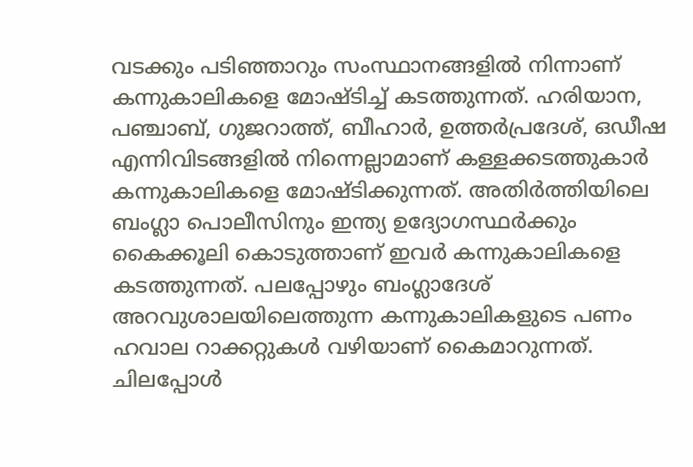വടക്കും പടിഞ്ഞാറും സംസ്ഥാനങ്ങളില്‍ നിന്നാണ് കന്നുകാലികളെ മോഷ്ടിച്ച് കടത്തുന്നത്. ഹരിയാന, പഞ്ചാബ്, ഗുജറാത്ത്, ബീഹാര്‍, ഉത്തര്‍പ്രദേശ്, ഒഡീഷ എന്നിവിടങ്ങളില്‍ നിന്നെല്ലാമാണ് കള്ളക്കടത്തുകാര്‍ കന്നുകാലികളെ മോഷ്ടിക്കുന്നത്. അതിര്‍ത്തിയിലെ ബംഗ്ലാ പൊലീസിനും ഇന്ത്യ ഉദ്യോഗസ്ഥര്‍ക്കും കൈക്കൂലി കൊടുത്താണ് ഇവര്‍ കന്നുകാലികളെ കടത്തുന്നത്. പലപ്പോഴും ബംഗ്ലാദേശ് അറവുശാലയിലെത്തുന്ന കന്നുകാലികളുടെ പണം ഹവാല റാക്കറ്റുകള്‍ വഴിയാണ് കൈമാറുന്നത്. ചിലപ്പോള്‍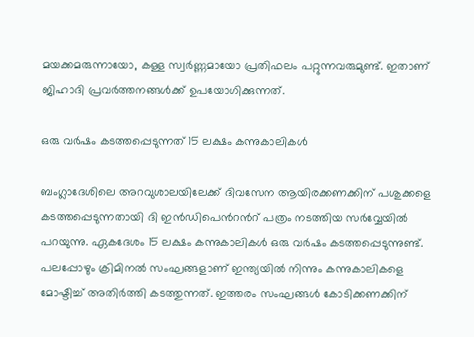മയക്കമരുന്നായോ, കള്ള സ്വര്‍ണ്ണമായോ പ്രതിഫലം പറ്റുന്നവരുമുണ്ട്. ഇതാണ് ജിഹാദി പ്രവര്‍ത്തനങ്ങള്‍ക്ക് ഉപയോഗിക്കുന്നത്.

ഒരു വര്‍ഷം കടത്തപ്പെടുന്നത് 15 ലക്ഷം കന്നുകാലികള്‍

ബംഗ്ലാദേശിലെ അറവുശാലയിലേക്ക് ദിവസേന ആയിരക്കണക്കിന് പശുക്കളെ കടത്തപ്പെടുന്നതായി ദി ഇന്‍ഡിപെന്‍റന്‍റ് പത്രം നടത്തിയ സര്‍വ്വേയില്‍ പറയുന്നു. ഏകദേശം 15 ലക്ഷം കന്നുകാലികള്‍ ഒരു വര്‍ഷം കടത്തപ്പെടുന്നുണ്ട്. പലപ്പോഴും ക്രിമിനല്‍ സംഘങ്ങളാണ് ഇന്ത്യയില്‍ നിന്നും കന്നുകാലികളെ മോഷ്ടിച്ച് അതിര്‍ത്തി കടത്തുന്നത്. ഇത്തരം സംഘങ്ങള്‍ കോടിക്കണക്കിന്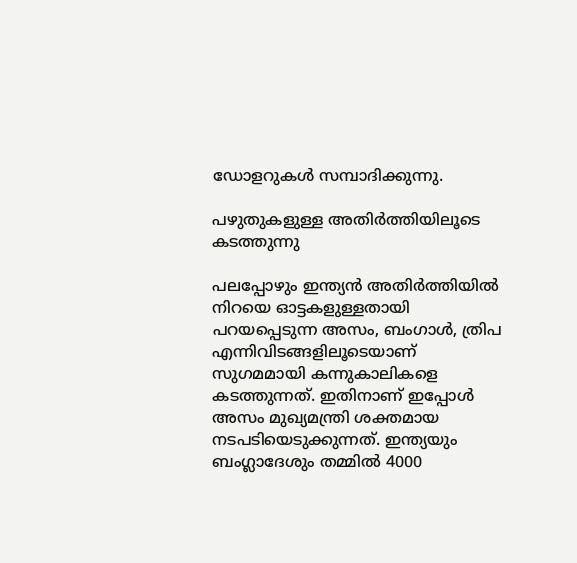ഡോളറുകള്‍ സമ്പാദിക്കുന്നു.

പഴുതുകളുള്ള അതിര്‍ത്തിയിലൂടെ കടത്തുന്നു

പലപ്പോഴും ഇന്ത്യന്‍ അതിര്‍ത്തിയില്‍ നിറയെ ഓട്ടകളുള്ളതായി പറയപ്പെടുന്ന അസം, ബംഗാള്‍, ത്രിപ എന്നിവിടങ്ങളിലൂടെയാണ് സുഗമമായി കന്നുകാലികളെ കടത്തുന്നത്. ഇതിനാണ് ഇപ്പോള്‍ അസം മുഖ്യമന്ത്രി ശക്തമായ നടപടിയെടുക്കുന്നത്. ഇന്ത്യയും ബംഗ്ലാദേശും തമ്മില്‍ 4000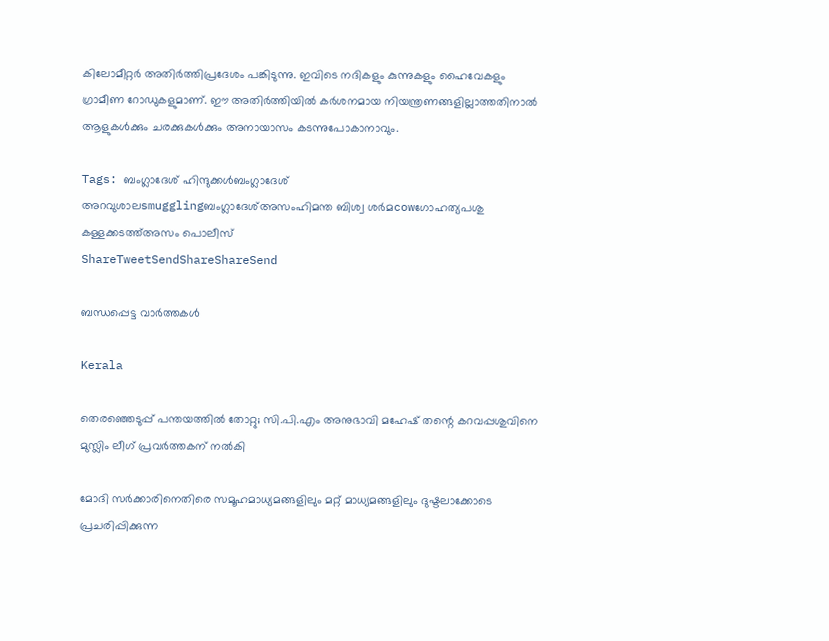കിലോമീറ്റര്‍ അതിര്‍ത്തിപ്രദേശം പങ്കിടുന്നു. ഇവിടെ നദികളും കുന്നുകളും ഹൈവേകളും ഗ്രാമീണ റോഡുകളുമാണ്. ഈ അതിര്‍ത്തിയില്‍ കര്‍ശനമായ നിയന്ത്രണങ്ങളില്ലാത്തതിനാല്‍ ആളുകള്‍ക്കും ചരക്കുകള്‍ക്കും അനായാസം കടന്നുപോകാനാവും.

Tags: ബംഗ്ലാദേശ് ഹിന്ദുക്കള്‍ബംഗ്ലാദേശ് അറവുശാലsmugglingബംഗ്ലാദേശ്അസംഹിമന്ത ബിശ്വ ശര്‍മcowഗോഹത്യപശു കള്ളക്കടത്ത്അസം പൊലീസ്
ShareTweetSendShareShareSend

ബന്ധപ്പെട്ട വാര്‍ത്തകള്‍

Kerala

തെരഞ്ഞെടുപ്പ് പന്തയത്തില്‍ തോറ്റു; സി.പി.എം അനുഭാവി മഹേഷ് തന്റെ കറവപ്പശുവിനെ മുസ്ലിം ലീഗ് പ്രവര്‍ത്തകന് നല്‍കി

മോദി സര്‍ക്കാരിനെതിരെ സമൂഹമാധ്യമങ്ങളിലും മറ്റ് മാധ്യമങ്ങളിലും ദുഷ്ടലാക്കോടെ പ്രചരിപ്പിക്കുന്ന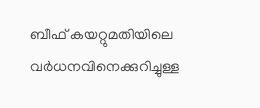ബീഫ് കയറ്റുമതിയിലെ വര്‍ധനവിനെക്കുറിച്ചുള്ള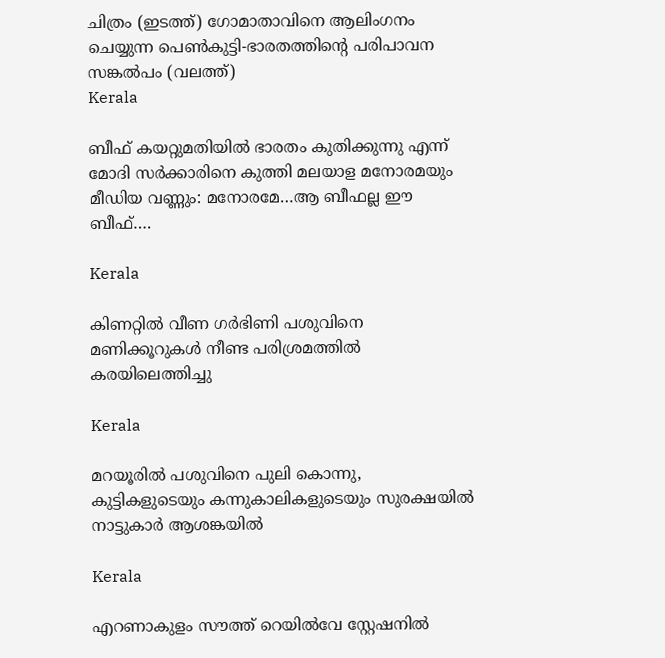ചിത്രം (ഇടത്ത്) ഗോമാതാവിനെ ആലിംഗനം ചെയ്യുന്ന പെണ്‍കുട്ടി-ഭാരതത്തിന്‍റെ പരിപാവന സങ്കല്‍പം (വലത്ത്)
Kerala

ബീഫ് കയറ്റുമതിയിൽ ഭാരതം കുതിക്കുന്നു എന്ന് മോദി സര്‍ക്കാരിനെ കുത്തി മലയാള മനോരമയും മീഡിയ വണ്ണും: മനോരമേ…ആ ബീഫല്ല ഈ ബീഫ്….

Kerala

കിണറ്റില്‍ വീണ ഗര്‍ഭിണി പശുവിനെ മണിക്കൂറുകള്‍ നീണ്ട പരിശ്രമത്തില്‍ കരയിലെത്തിച്ചു

Kerala

മറയൂരില്‍ പശുവിനെ പുലി കൊന്നു, കുട്ടികളുടെയും കന്നുകാലികളുടെയും സുരക്ഷയില്‍ നാട്ടുകാര്‍ ആശങ്കയില്‍

Kerala

എറണാകുളം സൗത്ത് റെയില്‍വേ സ്റ്റേഷനില്‍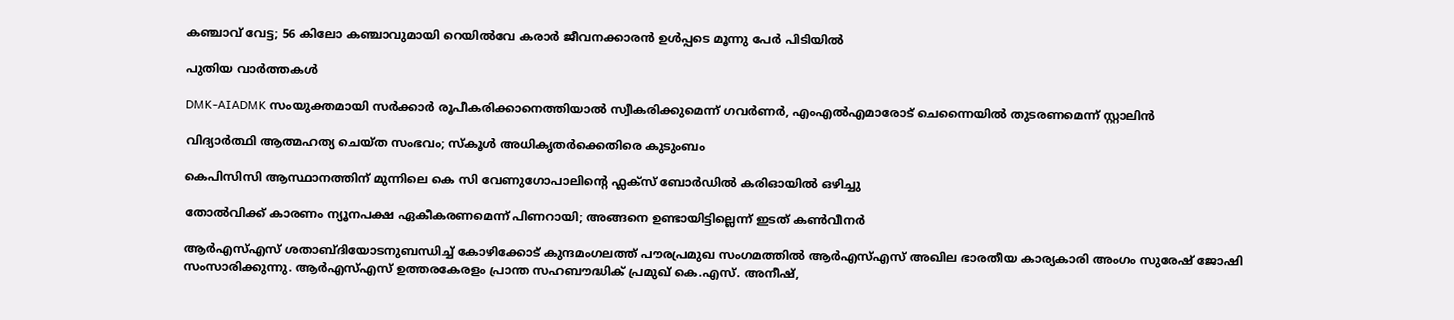കഞ്ചാവ് വേട്ട; 56 കിലോ കഞ്ചാവുമായി റെയിൽവേ കരാര്‍ ജീവനക്കാരൻ ഉൾപ്പടെ മൂന്നു പേർ പിടിയിൽ

പുതിയ വാര്‍ത്തകള്‍

DMK-AIADMK സംയുക്തമായി സർക്കാർ രൂപീകരിക്കാനെത്തിയാൽ സ്വീകരിക്കുമെന്ന് ഗവർണർ, എംഎൽഎമാരോട് ചെന്നൈയിൽ തുടരണമെന്ന് സ്റ്റാലിൻ

വിദ്യാര്‍ത്ഥി ആത്മഹത്യ ചെയ്ത സംഭവം; സ്‌കൂള്‍ അധികൃതര്‍ക്കെതിരെ കുടുംബം

കെപിസിസി ആസ്ഥാനത്തിന് മുന്നിലെ കെ സി വേണുഗോപാലിന്റെ ഫ്ലക്സ് ബോർഡിൽ കരിഓയിൽ ഒഴിച്ചു

തോല്‍വിക്ക് കാരണം ന്യൂനപക്ഷ ഏകീകരണമെന്ന് പിണറായി; അങ്ങനെ ഉണ്ടായിട്ടില്ലെന്ന് ഇടത് കണ്‍വീനര്‍

ആര്‍എസ്എസ് ശതാബ്ദിയോടനുബന്ധിച്ച് കോഴിക്കോട് കുന്ദമംഗലത്ത് പൗരപ്രമുഖ സംഗമത്തില്‍ ആര്‍എസ്എസ് അഖില ഭാരതീയ കാര്യകാരി അംഗം സുരേഷ് ജോഷി സംസാരിക്കുന്നു. ആര്‍എസ്എസ് ഉത്തരകേരളം പ്രാന്ത സഹബൗദ്ധിക് പ്രമുഖ് കെ.എസ്. അനീഷ്,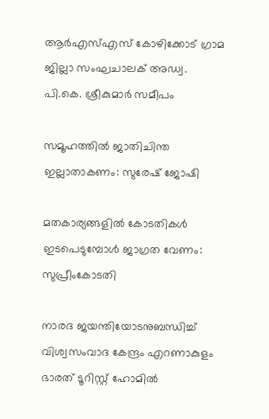ആര്‍എസ്എസ് കോഴിക്കോട് ഗ്രാമ ജില്ലാ സംഘചാലക് അഡ്വ. പി.കെ. ശ്രീകുമാര്‍ സമീപം

സമൂഹത്തില്‍ ജാതിചിന്ത ഇല്ലാതാകണം: സുരേഷ് ജോഷി

മതകാര്യങ്ങളില്‍ കോടതികള്‍ ഇടപെടുമ്പോള്‍ ജാഗ്രത വേണം: സുപ്രീംകോടതി

നാരദ ജയന്തിയോടനുബന്ധിച്ച് വിശ്വസംവാദ കേന്ദ്രം എറണാകുളം ഭാരത് ടൂറിസ്റ്റ് ഹോമില്‍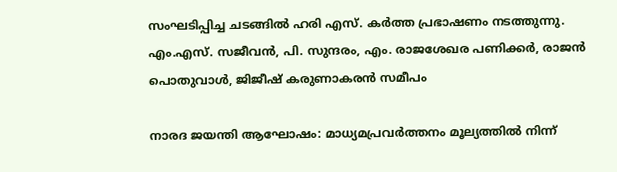സംഘടിപ്പിച്ച ചടങ്ങില്‍ ഹരി എസ്. കര്‍ത്ത പ്രഭാഷണം നടത്തുന്നു. എം.എസ്. സജീവന്‍, പി. സുന്ദരം, എം. രാജശേഖര പണിക്കര്‍, രാജന്‍ പൊതുവാള്‍, ജിജീഷ് കരുണാകരന്‍ സമീപം

നാരദ ജയന്തി ആഘോഷം: മാധ്യമപ്രവര്‍ത്തനം മൂല്യത്തില്‍ നിന്ന്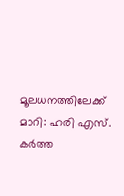മൂലധനത്തിലേക്ക് മാറി: ഹരി എസ്. കര്‍ത്ത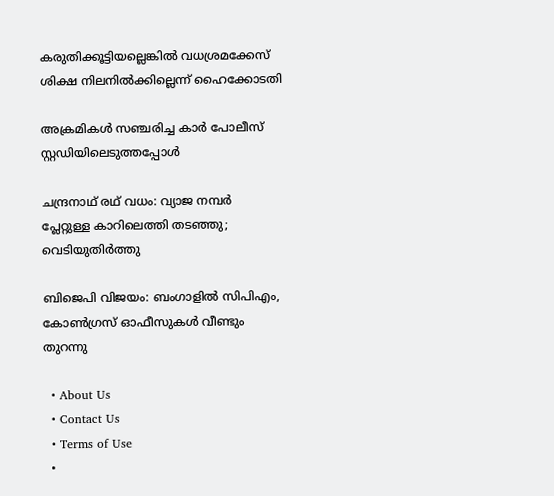കരുതിക്കൂട്ടിയല്ലെങ്കില്‍ വധശ്രമക്കേസ് ശിക്ഷ നിലനില്‍ക്കില്ലെന്ന് ഹൈക്കോടതി

അക്രമികള്‍ സഞ്ചരിച്ച കാര്‍ പോലീസ് സ്റ്റഡിയിലെടുത്തപ്പോള്‍

ചന്ദ്രനാഥ് രഥ് വധം: വ്യാജ നമ്പര്‍ പ്ലേറ്റുള്ള കാറിലെത്തി തടഞ്ഞു; വെടിയുതിര്‍ത്തു

ബിജെപി വിജയം: ബംഗാളില്‍ സിപിഎം, കോണ്‍ഗ്രസ് ഓഫീസുകള്‍ വീണ്ടും തുറന്നു

  • About Us
  • Contact Us
  • Terms of Use
  •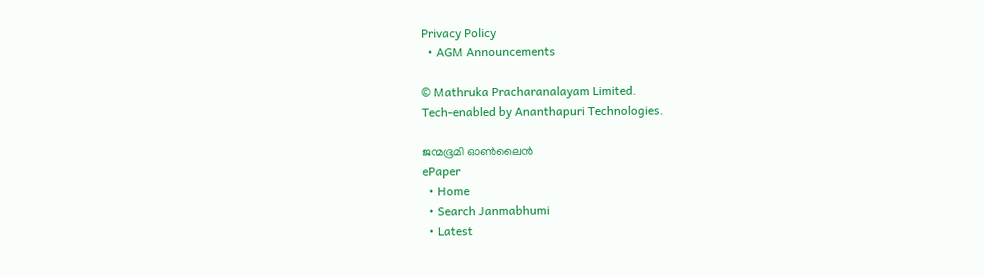Privacy Policy
  • AGM Announcements

© Mathruka Pracharanalayam Limited.
Tech-enabled by Ananthapuri Technologies.

ജന്മഭൂമി ഓണ്‍ലൈന്‍
ePaper
  • Home
  • Search Janmabhumi
  • Latest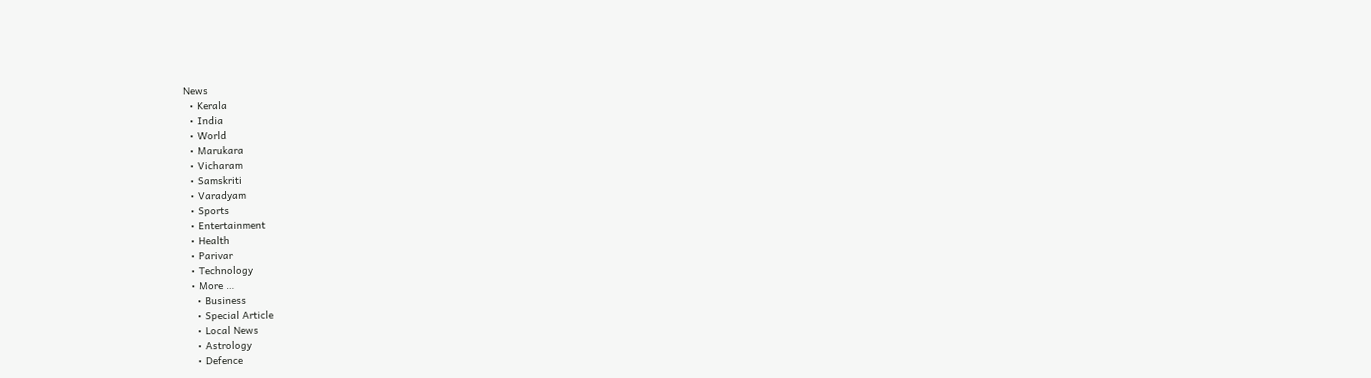News
  • Kerala
  • India
  • World
  • Marukara
  • Vicharam
  • Samskriti
  • Varadyam
  • Sports
  • Entertainment
  • Health
  • Parivar
  • Technology
  • More …
    • Business
    • Special Article
    • Local News
    • Astrology
    • Defence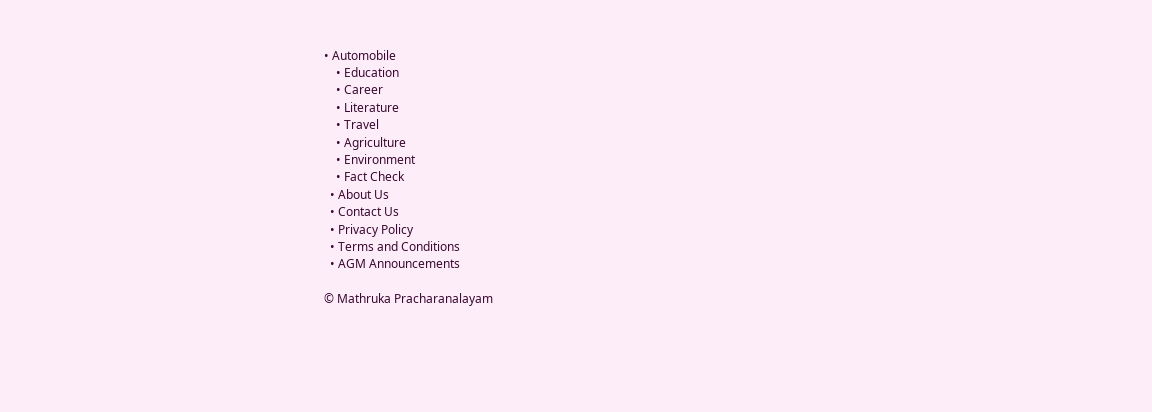• Automobile
    • Education
    • Career
    • Literature
    • Travel
    • Agriculture
    • Environment
    • Fact Check
  • About Us
  • Contact Us
  • Privacy Policy
  • Terms and Conditions
  • AGM Announcements

© Mathruka Pracharanalayam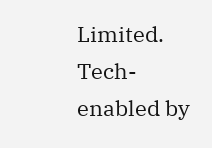Limited.
Tech-enabled by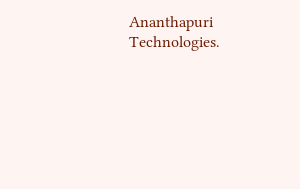Ananthapuri Technologies.